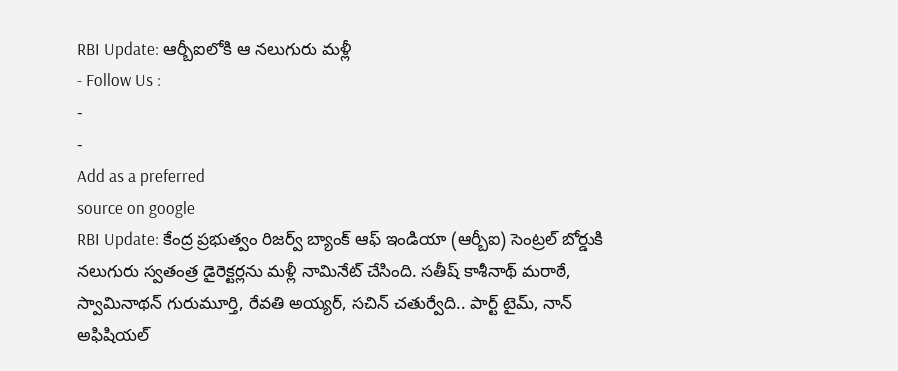RBI Update: ఆర్బీఐలోకి ఆ నలుగురు మళ్లీ
- Follow Us :
-
-
Add as a preferred
source on google
RBI Update: కేంద్ర ప్రభుత్వం రిజర్వ్ బ్యాంక్ ఆఫ్ ఇండియా (ఆర్బీఐ) సెంట్రల్ బోర్డుకి నలుగురు స్వతంత్ర డైరెక్టర్లను మళ్లీ నామినేట్ చేసింది. సతీష్ కాశీనాథ్ మరాఠే, స్వామినాథన్ గురుమూర్తి, రేవతి అయ్యర్, సచిన్ చతుర్వేది.. పార్ట్ టైమ్, నాన్ అఫిషియల్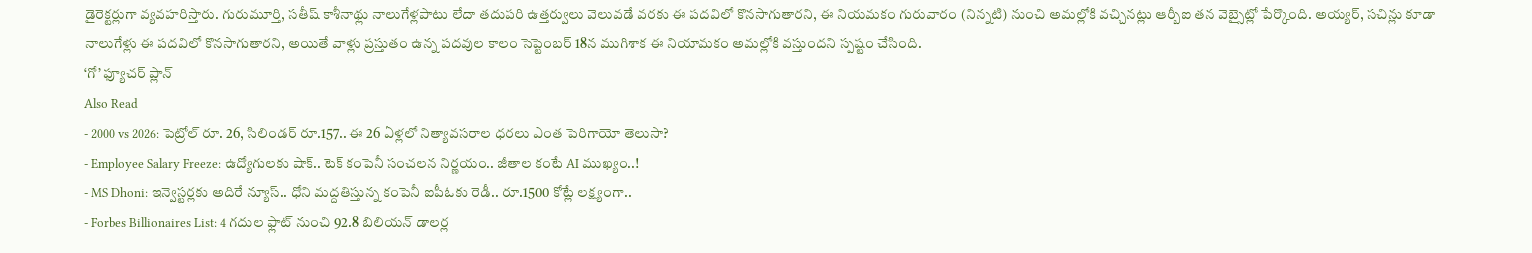డైరెక్టర్లుగా వ్యవహరిస్తారు. గురుమూర్తి, సతీష్ కాశీనాథ్లు నాలుగేళ్లపాటు లేదా తదుపరి ఉత్తర్వులు వెలువడే వరకు ఈ పదవిలో కొనసాగుతారని, ఈ నియమకం గురువారం (నిన్నటి) నుంచి అమల్లోకి వచ్చినట్లు ఆర్బీఐ తన వెబ్సైట్లో పేర్కొంది. అయ్యర్, సచిన్లు కూడా నాలుగేళ్లు ఈ పదవిలో కొనసాగుతారని, అయితే వాళ్లు ప్రస్తుతం ఉన్న పదవుల కాలం సెప్టెంబర్ 18న ముగిశాక ఈ నియామకం అమల్లోకి వస్తుందని స్పష్టం చేసింది.
‘గో’ ఫ్యూచర్ ప్లాన్
Also Read
- 2000 vs 2026: పెట్రోల్ రూ. 26, సిలిండర్ రూ.157.. ఈ 26 ఏళ్లలో నిత్యావసరాల ధరలు ఎంత పెరిగాయో తెలుసా?
- Employee Salary Freeze: ఉద్యోగులకు షాక్.. టెక్ కంపెనీ సంచలన నిర్ణయం.. జీతాల కంటే AI ముఖ్యం..!
- MS Dhoni: ఇన్వెస్టర్లకు అదిరే న్యూస్.. ధోని మద్దతిస్తున్న కంపెనీ ఐపీఓకు రెడీ.. రూ.1500 కోట్లే లక్ష్యంగా..
- Forbes Billionaires List: 4 గదుల ఫ్లాట్ నుంచి 92.8 బిలియన్ డాలర్ల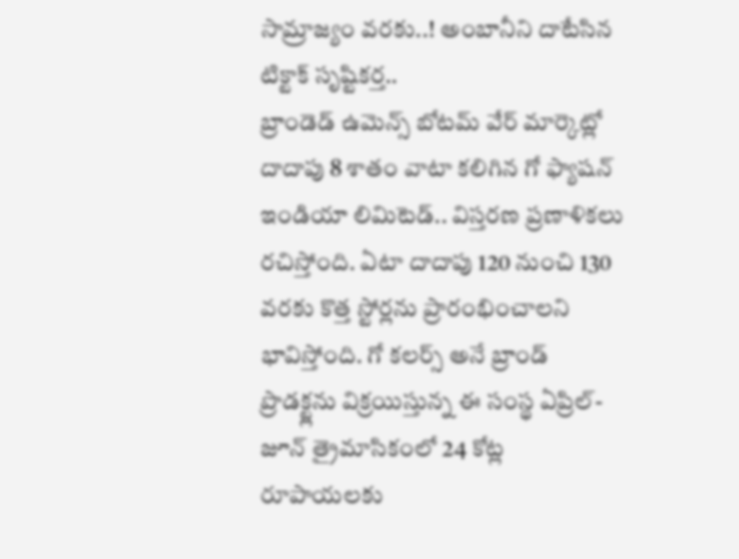సామ్రాజ్యం వరకు..! అంబానీని దాటేసిన టిక్టాక్ సృష్టికర్త..
బ్రాండెడ్ ఉమెన్స్ బోటమ్ వేర్ మార్కెట్లో దాదాపు 8 శాతం వాటా కలిగిన గో ఫ్యాషన్ ఇండియా లిమిటెడ్.. విస్తరణ ప్రణాళికలు రచిస్తోంది. ఏటా దాదాపు 120 నుంచి 130 వరకు కొత్త స్టోర్లను ప్రారంభించాలని భావిస్తోంది. గో కలర్స్ అనే బ్రాండ్ ప్రొడక్ట్లను విక్రయిస్తున్న ఈ సంస్థ ఏప్రిల్-జూన్ త్రైమాసికంలో 24 కోట్ల రూపాయలకు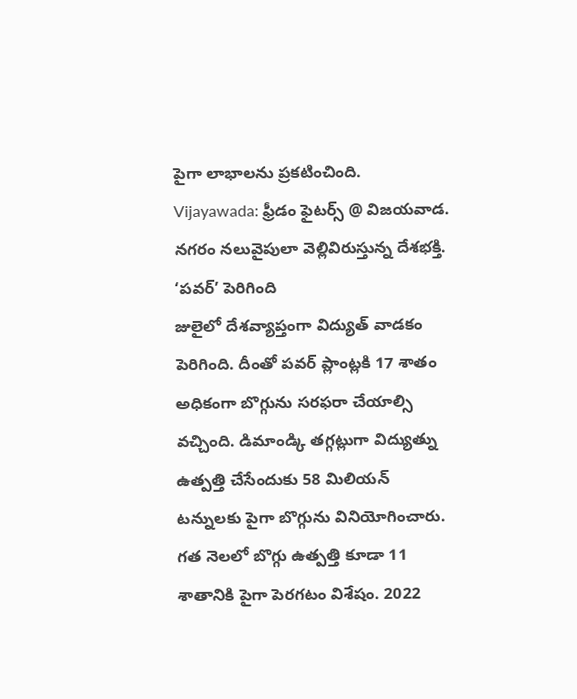పైగా లాభాలను ప్రకటించింది.
Vijayawada: ఫ్రీడం ఫైటర్స్ @ విజయవాడ. నగరం నలువైపులా వెల్లివిరుస్తున్న దేశభక్తి.
‘పవర్’ పెరిగింది
జులైలో దేశవ్యాప్తంగా విద్యుత్ వాడకం పెరిగింది. దీంతో పవర్ ప్లాంట్లకి 17 శాతం అధికంగా బొగ్గును సరఫరా చేయాల్సి వచ్చింది. డిమాండ్కి తగ్గట్లుగా విద్యుత్ను ఉత్పత్తి చేసేందుకు 58 మిలియన్ టన్నులకు పైగా బొగ్గును వినియోగించారు. గత నెలలో బొగ్గు ఉత్పత్తి కూడా 11 శాతానికి పైగా పెరగటం విశేషం. 2022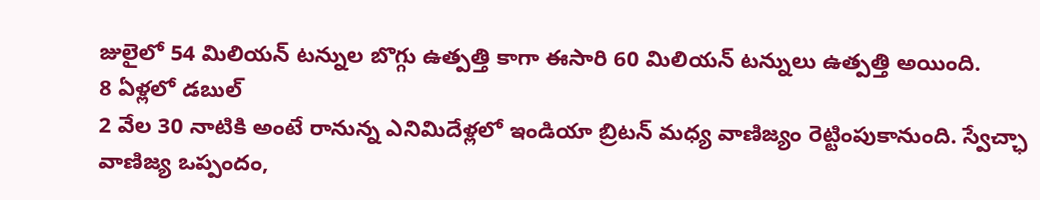జులైలో 54 మిలియన్ టన్నుల బొగ్గు ఉత్పత్తి కాగా ఈసారి 60 మిలియన్ టన్నులు ఉత్పత్తి అయింది.
8 ఏళ్లలో డబుల్
2 వేల 30 నాటికి అంటే రానున్న ఎనిమిదేళ్లలో ఇండియా బ్రిటన్ మధ్య వాణిజ్యం రెట్టింపుకానుంది. స్వేచ్ఛా వాణిజ్య ఒప్పందం,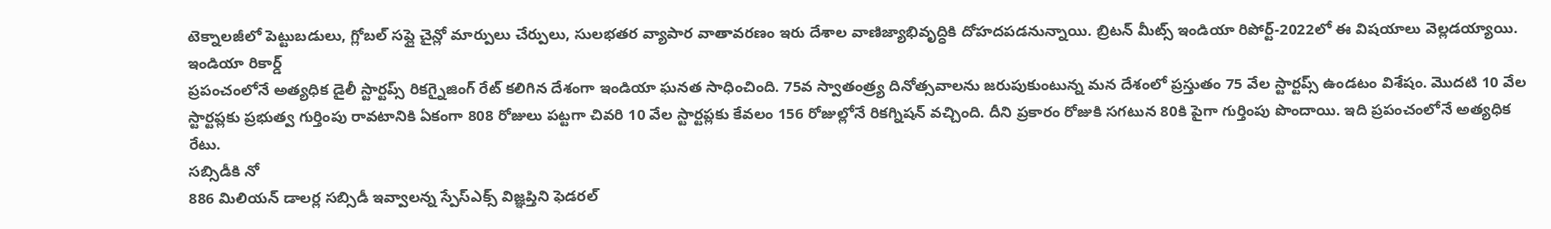టెక్నాలజీలో పెట్టుబడులు, గ్లోబల్ సప్లై చైన్లో మార్పులు చేర్పులు, సులభతర వ్యాపార వాతావరణం ఇరు దేశాల వాణిజ్యాభివృద్ధికి దోహదపడనున్నాయి. బ్రిటన్ మీట్స్ ఇండియా రిపోర్ట్-2022లో ఈ విషయాలు వెల్లడయ్యాయి.
ఇండియా రికార్డ్
ప్రపంచంలోనే అత్యధిక డైలీ స్టార్టప్స్ రికగ్నైజింగ్ రేట్ కలిగిన దేశంగా ఇండియా ఘనత సాధించింది. 75వ స్వాతంత్ర్య దినోత్సవాలను జరుపుకుంటున్న మన దేశంలో ప్రస్తుతం 75 వేల స్టార్టప్స్ ఉండటం విశేషం. మొదటి 10 వేల స్టార్టప్లకు ప్రభుత్వ గుర్తింపు రావటానికి ఏకంగా 808 రోజులు పట్టగా చివరి 10 వేల స్టార్టప్లకు కేవలం 156 రోజుల్లోనే రికగ్నిషన్ వచ్చింది. దీని ప్రకారం రోజుకి సగటున 80కి పైగా గుర్తింపు పొందాయి. ఇది ప్రపంచంలోనే అత్యధిక రేటు.
సబ్సిడీకి నో
886 మిలియన్ డాలర్ల సబ్సిడీ ఇవ్వాలన్న స్పేస్ఎక్స్ విజ్ఞప్తిని ఫెడరల్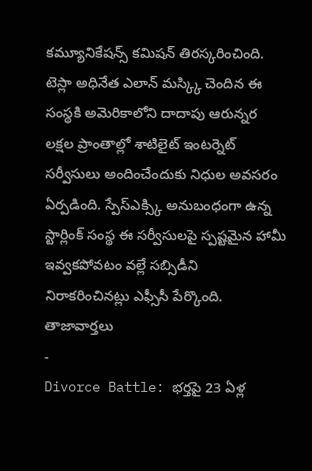కమ్యూనికేషన్స్ కమిషన్ తిరస్కరించింది. టెస్లా అధినేత ఎలాన్ మస్క్కి చెందిన ఈ సంస్థకి అమెరికాలోని దాదాపు ఆరున్నర లక్షల ప్రాంతాల్లో శాటిలైట్ ఇంటర్నెట్ సర్వీసులు అందించేందుకు నిధుల అవసరం ఏర్పడింది. స్పేస్ఎక్స్కి అనుబంధంగా ఉన్న స్టార్లింక్ సంస్థ ఈ సర్వీసులపై స్పష్టమైన హామీ ఇవ్వకపోవటం వల్లే సబ్సిడీని నిరాకరించినట్లు ఎఫ్సీసీ పేర్కొంది.
తాజావార్తలు
-
Divorce Battle: భర్తపై 23 ఏళ్ల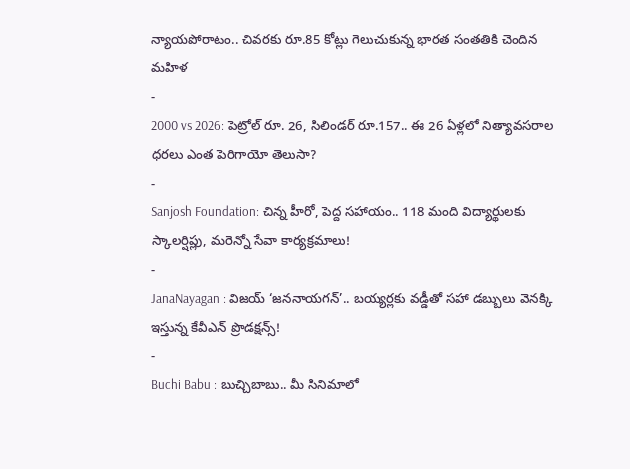న్యాయపోరాటం.. చివరకు రూ.85 కోట్లు గెలుచుకున్న భారత సంతతికి చెందిన మహిళ
-
2000 vs 2026: పెట్రోల్ రూ. 26, సిలిండర్ రూ.157.. ఈ 26 ఏళ్లలో నిత్యావసరాల ధరలు ఎంత పెరిగాయో తెలుసా?
-
Sanjosh Foundation: చిన్న హీరో, పెద్ద సహాయం.. 118 మంది విద్యార్థులకు స్కాలర్షిప్లు, మరెన్నో సేవా కార్యక్రమాలు!
-
JanaNayagan : విజయ్ ‘జననాయగన్’.. బయ్యర్లకు వడ్డీతో సహా డబ్బులు వెనక్కి ఇస్తున్న కేవీఎన్ ప్రొడక్షన్స్!
-
Buchi Babu : బుచ్చిబాబు.. మీ సినిమాలో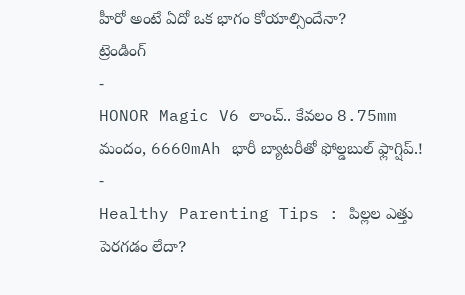హీరో అంటే ఏదో ఒక భాగం కోయాల్సిందేనా?
ట్రెండింగ్
-
HONOR Magic V6 లాంచ్.. కేవలం 8.75mm మందం, 6660mAh భారీ బ్యాటరీతో ఫోల్డబుల్ ఫ్లాగ్షిప్.!
-
Healthy Parenting Tips : పిల్లల ఎత్తు పెరగడం లేదా?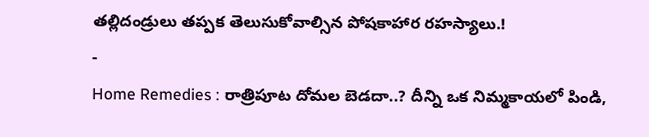తల్లిదండ్రులు తప్పక తెలుసుకోవాల్సిన పోషకాహార రహస్యాలు.!
-
Home Remedies : రాత్రిపూట దోమల బెడదా..? దీన్ని ఒక నిమ్మకాయలో పిండి,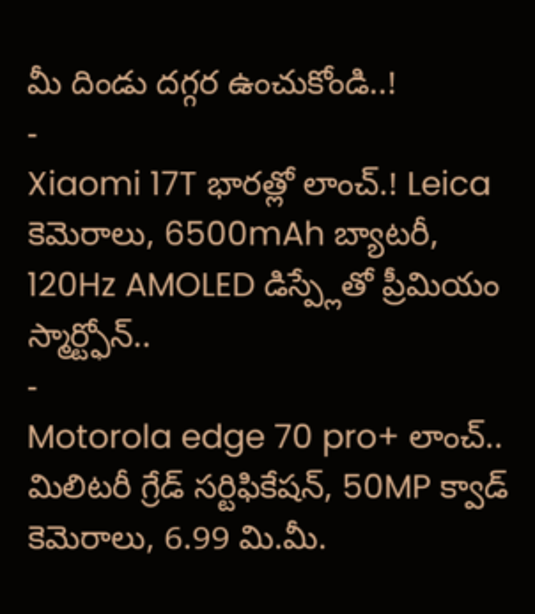మీ దిండు దగ్గర ఉంచుకోండి..!
-
Xiaomi 17T భారత్లో లాంచ్.! Leica కెమెరాలు, 6500mAh బ్యాటరీ, 120Hz AMOLED డిస్ప్లేతో ప్రీమియం స్మార్ట్ఫోన్..
-
Motorola edge 70 pro+ లాంచ్.. మిలిటరీ గ్రేడ్ సర్టిఫికేషన్, 50MP క్వాడ్ కెమెరాలు, 6.99 మి.మీ.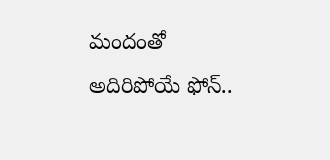మందంతో అదిరిపోయే ఫోన్..